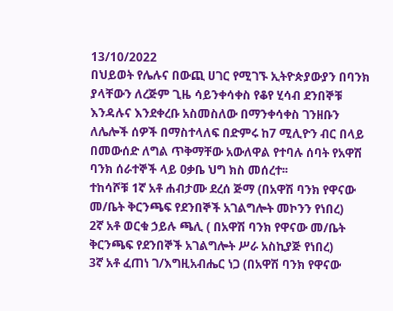13/10/2022
በህይወት የሌሉና በውጪ ሀገር የሚገኙ ኢትዮጵያውያን በባንክ ያላቸውን ለረጅም ጊዜ ሳይንቀሳቀስ የቆየ ሂሳብ ደንበኞቹ እንዳሉና እንደቀረቡ አስመስለው በማንቀሳቀስ ገንዘቡን ለሌሎች ሰዎች በማስተላለፍ በድምሩ ከ7 ሚሊዮን ብር በላይ በመውሰድ ለግል ጥቅማቸው አውለዋል የተባሉ ሰባት የአዋሽ ባንክ ሰራተኞች ላይ ዐቃቤ ህግ ክስ መሰረተ፡፡
ተከሳሾቹ 1ኛ አቶ ሐብታሙ ደረሰ ጅማ (በአዋሽ ባንክ የዋናው መ/ቤት ቅርንጫፍ የደንበኞች አገልግሎት መኮንን የነበረ)
2ኛ አቶ ወርቁ ኃይሉ ጫሊ ( በአዋሽ ባንክ የዋናው መ/ቤት ቅርንጫፍ የደንበኞች አገልግሎት ሥራ አስኪያጅ የነበረ)
3ኛ አቶ ፈጠነ ገ/እግዚአብሔር ነጋ (በአዋሽ ባንክ የዋናው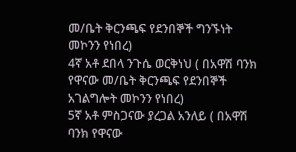መ/ቤት ቅርንጫፍ የደንበኞች ግንኙነት መኮንን የነበረ)
4ኛ አቶ ደበላ ንጉሴ ወርቅነህ ( በአዋሽ ባንክ የዋናው መ/ቤት ቅርንጫፍ የደንበኞች አገልግሎት መኮንን የነበረ)
5ኛ አቶ ምስጋናው ያረጋል አንለይ ( በአዋሽ ባንክ የዋናው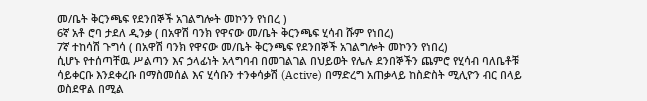መ/ቤት ቅርንጫፍ የደንበኞች አገልግሎት መኮንን የነበረ )
6ኛ አቶ ሮባ ታደለ ዲንቃ ( በአዋሽ ባንክ የዋናው መ/ቤት ቅርንጫፍ ሂሳብ ሹም የነበረ)
7ኛ ተከሳሽ ጉግሳ ( በአዋሽ ባንክ የዋናው መ/ቤት ቅርንጫፍ የደንበኞች አገልግሎት መኮንን የነበረ)
ሲሆኑ የተሰጣቸዉ ሥልጣን እና ኃላፊነት አላግባብ በመገልገል በህይወት የሌሉ ደንበኞችን ጨምሮ የሂሳብ ባለቤቶቹ ሳይቀርቡ እንደቀረቡ በማስመሰል እና ሂሳቡን ተንቀሳቃሽ (Active) በማድረግ አጠቃላይ ከስድስት ሚሊዮን ብር በላይ ወስደዋል በሚል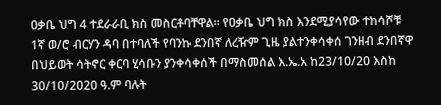ዐቃቤ ህግ 4 ተደራራቢ ክስ መስርቶባቸዋል፡፡ የዐቃቤ ህግ ክስ እንደሚያሳየው ተከሳሾቹ
1ኛ ወ/ሮ ብርሃን ዳባ በተባለች የባንኩ ደንበኛ ለረዥም ጊዜ ያልተንቀሳቀሰ ገንዘብ ደንበኛዋ በህይወት ሳትኖር ቀርባ ሂሳቡን ያንቀሳቀሰች በማስመሰል እ.ኤ.አ ከ23/10/20 እስከ 30/10/2020 ዓ.ም ባሉት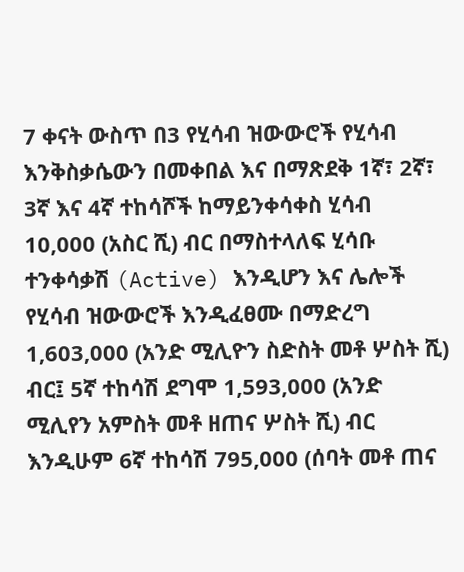7 ቀናት ውስጥ በ3 የሂሳብ ዝውውሮች የሂሳብ እንቅስቃሴውን በመቀበል እና በማጽደቅ 1ኛ፣ 2ኛ፣ 3ኛ እና 4ኛ ተከሳሾች ከማይንቀሳቀስ ሂሳብ 10,000 (አስር ሺ) ብር በማስተላለፍ ሂሳቡ ተንቀሳቃሽ (Active) እንዲሆን እና ሌሎች የሂሳብ ዝውውሮች እንዲፈፀሙ በማድረግ 1,603,000 (አንድ ሚሊዮን ስድስት መቶ ሦስት ሺ) ብር፤ 5ኛ ተከሳሽ ደግሞ 1,593,000 (አንድ ሚሊየን አምስት መቶ ዘጠና ሦስት ሺ) ብር እንዲሁም 6ኛ ተከሳሽ 795,000 (ሰባት መቶ ጠና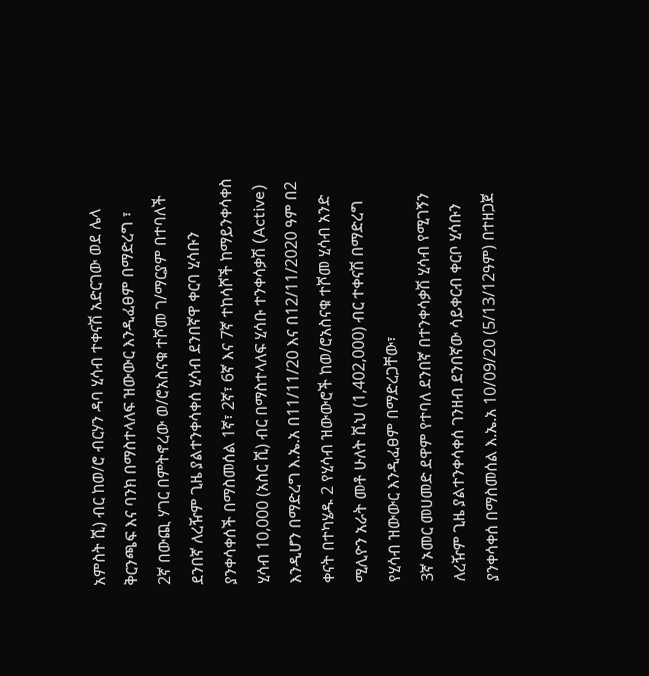አምስት ሺ) ብር ከወ/ሮ ብርሃን ዳባ ሂሳብ ተቀናሽ አድርገው ወደ ሌላ ቅርንጫፍ እና ባንክ በማስተላለፍ ዝውውር እንዲፈፀም በማድረግ ፣
2ኛ በውጪ ሃገር በምትኖረው ወ/ሮአስናቁ ተሾመ ገ/ማርያም በተባለች ደንበኛ ለረዥም ጊዜ ያልተንቀሳቀሰ ሂሳብ ደንበኛዋ ቀርባ ሂሳቡን ያንቀሳቀሰች በማስመሰል 1ኛ፣ 2ኛ፣ 6ኛ እና 7ኛ ተከሳሾች ከማይንቀሳቀስ ሂሳብ 10,000 (አስር ሺ) ብር በማስተላለፍ ሂሳቡ ተንቀሳቃሽ (Active) እንዲሆን በማድረግ እ.ኤ.አ በ11/11/20 እና በ12/11/2020 ዓም በ2 ቀናት በተካሄዱ 2 የሂሳብ ዝውውሮች ከወ/ሮአስናቁ ተሾመ ሂሳብ አንድ ሚሊዮን አራት መቶ ሁለት ሺህ (1,402,000) ብር ተቀናሽ በማድረግ የሂሳብ ዝውውር እንዲፈፀም በማድረጋቸው፣
3ኛ ኦመር መሀመድ ደዋም የተባለ ደንበኛ በተንቀሳቃሽ ሂሳብ የሚገኝን ለረዥም ጊዜ ያልተንቀሳቀሰ ገንዘብ ደንበኛው ሳይቀርብ ቀርቦ ሂሳቡን ያንቀሳቀሰ በማስመሰል እ.ኤ.አ 10/09/20 (5/13/12ዓም) በተዘጋጀ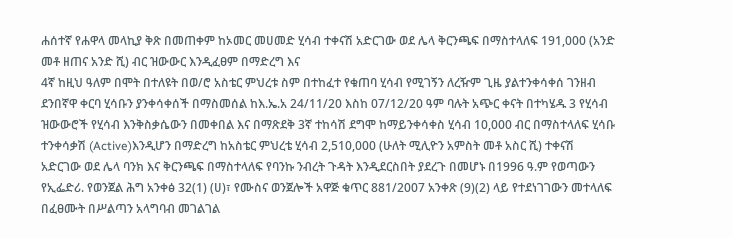ሐሰተኛ የሐዋላ መላኪያ ቅጽ በመጠቀም ከኦመር መሀመድ ሂሳብ ተቀናሽ አድርገው ወደ ሌላ ቅርንጫፍ በማስተላለፍ 191,000 (አንድ መቶ ዘጠና አንድ ሺ) ብር ዝውውር እንዲፈፀም በማድረግ እና
4ኛ ከዚህ ዓለም በሞት በተለዩት በወ/ሮ አስቴር ምህረቱ ስም በተከፈተ የቁጠባ ሂሳብ የሚገኝን ለረዥም ጊዜ ያልተንቀሳቀሰ ገንዘብ ደንበኛዋ ቀርባ ሂሳቡን ያንቀሳቀሰች በማስመሰል ከእ.ኤ.አ 24/11/20 እስከ 07/12/20 ዓም ባሉት አጭር ቀናት በተካሄዱ 3 የሂሳብ ዝውውሮች የሂሳብ እንቅስቃሴውን በመቀበል እና በማጽደቅ 3ኛ ተከሳሽ ደግሞ ከማይንቀሳቀስ ሂሳብ 10,000 ብር በማስተላለፍ ሂሳቡ ተንቀሳቃሽ (Active)እንዲሆን በማድረግ ከአስቴር ምህረቴ ሂሳብ 2,510,000 (ሁለት ሚሊዮን አምስት መቶ አስር ሺ) ተቀናሽ አድርገው ወደ ሌላ ባንክ እና ቅርንጫፍ በማስተላለፍ የባንኩ ንብረት ጉዳት እንዲደርስበት ያደረጉ በመሆኑ በ1996 ዓ.ም የወጣውን የኢፌድሪ. የወንጀል ሕግ አንቀፅ 32(1) (ሀ)፣ የሙስና ወንጀሎች አዋጅ ቁጥር 881/2007 አንቀጽ (9)(2) ላይ የተደነገገውን መተላለፍ በፈፀሙት በሥልጣን አላግባብ መገልገል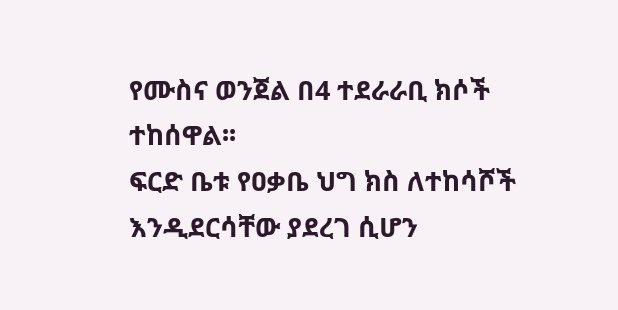የሙስና ወንጀል በ4 ተደራራቢ ክሶች ተከሰዋል፡፡
ፍርድ ቤቱ የዐቃቤ ህግ ክስ ለተከሳሾች እንዲደርሳቸው ያደረገ ሲሆን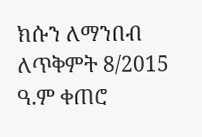ክሱን ለማንበብ ለጥቅምት 8/2015 ዓ.ም ቀጠሮ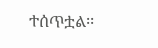ተሰጥቷል፡፡